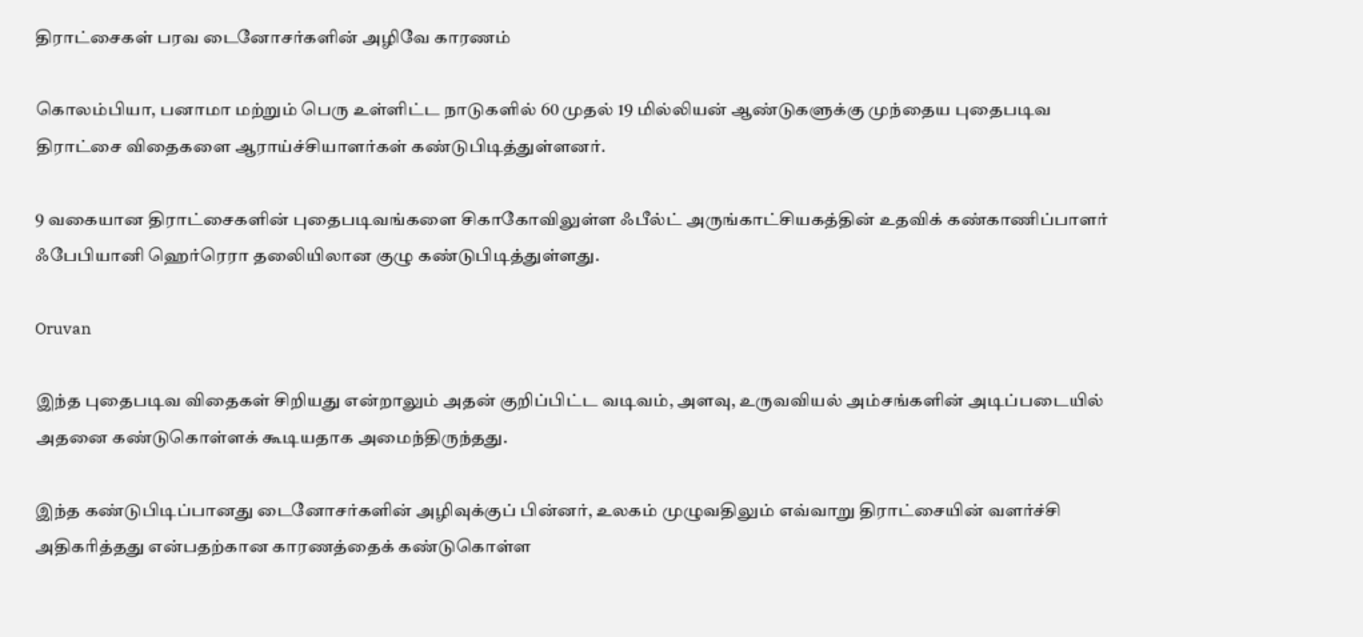திராட்சைகள் பரவ டைனோசர்களின் அழிவே காரணம்

கொலம்பியா, பனாமா மற்றும் பெரு உள்ளிட்ட நாடுகளில் 60 முதல் 19 மில்லியன் ஆண்டுகளுக்கு முந்தைய புதைபடிவ திராட்சை விதைகளை ஆராய்ச்சியாளர்கள் கண்டுபிடித்துள்ளனர்.

9 வகையான திராட்சைகளின் புதைபடிவங்களை சிகாகோவிலுள்ள ஃபீல்ட் அருங்காட்சியகத்தின் உதவிக் கண்காணிப்பாளர் ஃபேபியானி ஹெர்ரெரா தலைியிலான குழு கண்டுபிடித்துள்ளது.

Oruvan

இந்த புதைபடிவ விதைகள் சிறியது என்றாலும் அதன் குறிப்பிட்ட வடிவம், அளவு, உருவவியல் அம்சங்களின் அடிப்படையில் அதனை கண்டுகொள்ளக் கூடியதாக அமைந்திருந்தது.

இந்த கண்டுபிடிப்பானது டைனோசர்களின் அழிவுக்குப் பின்னர், உலகம் முழுவதிலும் எவ்வாறு திராட்சையின் வளர்ச்சி அதிகரித்தது என்பதற்கான காரணத்தைக் கண்டுகொள்ள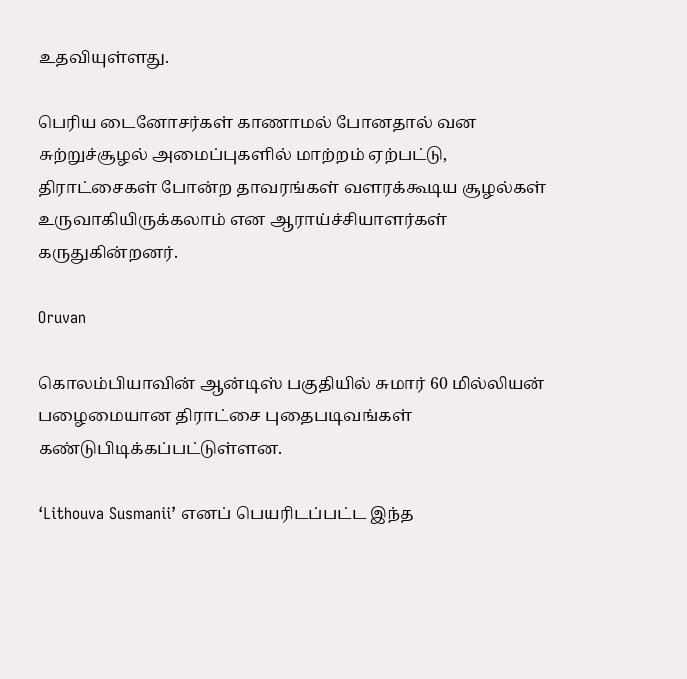உதவியுள்ளது.

பெரிய டைனோசர்கள் காணாமல் போனதால் வன சுற்றுச்சூழல் அமைப்புகளில் மாற்றம் ஏற்பட்டு, திராட்சைகள் போன்ற தாவரங்கள் வளரக்கூடிய சூழல்கள் உருவாகியிருக்கலாம் என ஆராய்ச்சியாளர்கள் கருதுகின்றனர்.

Oruvan

கொலம்பியாவின் ஆன்டிஸ் பகுதியில் சுமார் 60 மில்லியன் பழைமையான திராட்சை புதைபடிவங்கள் கண்டுபிடிக்கப்பட்டுள்ளன.

‘Lithouva Susmanii’ எனப் பெயரிடப்பட்ட இந்த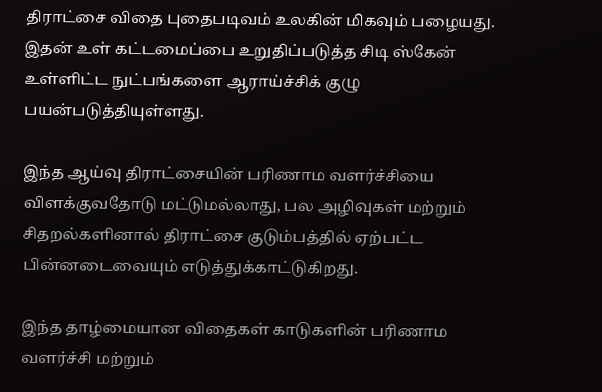திராட்சை விதை புதைபடிவம் உலகின் மிகவும் பழையது. இதன் உள் கட்டமைப்பை உறுதிப்படுத்த சிடி ஸ்கேன் உள்ளிட்ட நுட்பங்களை ஆராய்ச்சிக் குழு பயன்படுத்தியுள்ளது.

இந்த ஆய்வு திராட்சையின் பரிணாம வளர்ச்சியை விளக்குவதோடு மட்டுமல்லாது, பல அழிவுகள் மற்றும் சிதறல்களினால் திராட்சை குடும்பத்தில் ஏற்பட்ட பின்னடைவையும் எடுத்துக்காட்டுகிறது.

இந்த தாழ்மையான விதைகள் காடுகளின் பரிணாம வளர்ச்சி மற்றும்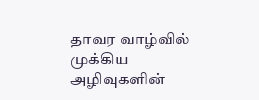தாவர வாழ்வில் முக்கிய அழிவுகளின்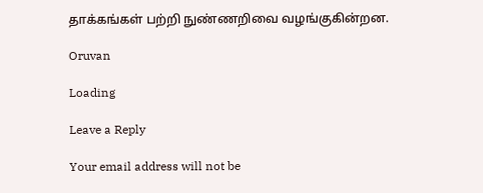தாக்கங்கள் பற்றி நுண்ணறிவை வழங்குகின்றன.

Oruvan

Loading

Leave a Reply

Your email address will not be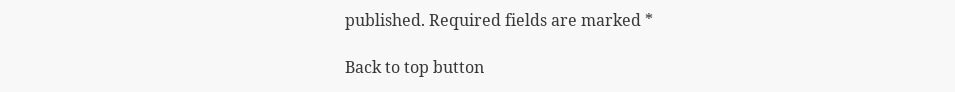published. Required fields are marked *

Back to top button